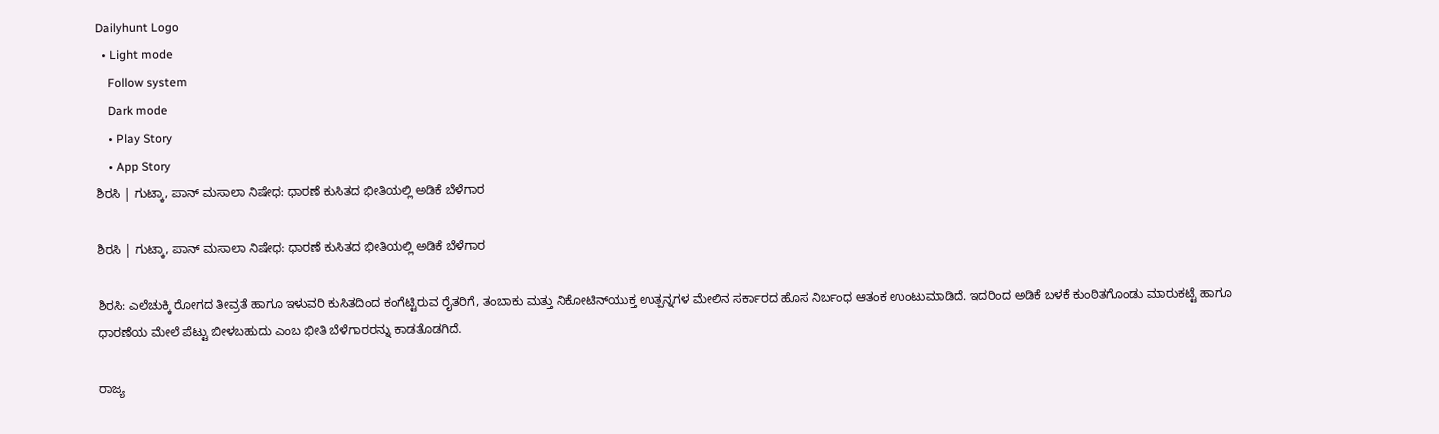Dailyhunt Logo
  • Light mode
    Follow system
    Dark mode
    • Play Story
    • App Story
ಶಿರಸಿ | ಗುಟ್ಕಾ, ಪಾನ್ ಮಸಾಲಾ ನಿಷೇಧ: ಧಾರಣೆ ಕುಸಿತದ ಭೀತಿಯಲ್ಲಿ ಅಡಿಕೆ ಬೆಳೆಗಾರ

ಶಿರಸಿ | ಗುಟ್ಕಾ, ಪಾನ್ ಮಸಾಲಾ ನಿಷೇಧ: ಧಾರಣೆ ಕುಸಿತದ ಭೀತಿಯಲ್ಲಿ ಅಡಿಕೆ ಬೆಳೆಗಾರ

ಶಿರಸಿ: ಎಲೆಚುಕ್ಕಿ ರೋಗದ ತೀವ್ರತೆ ಹಾಗೂ ಇಳುವರಿ ಕುಸಿತದಿಂದ ಕಂಗೆಟ್ಟಿರುವ ರೈತರಿಗೆ, ತಂಬಾಕು ಮತ್ತು ನಿಕೋಟಿನ್‌ಯುಕ್ತ ಉತ್ಪನ್ನಗಳ ಮೇಲಿನ ಸರ್ಕಾರದ ಹೊಸ ನಿರ್ಬಂಧ ಆತಂಕ ಉಂಟುಮಾಡಿದೆ. ಇದರಿಂದ ಅಡಿಕೆ ಬಳಕೆ ಕುಂಠಿತಗೊಂಡು ಮಾರುಕಟ್ಟೆ ಹಾಗೂ ಧಾರಣೆಯ ಮೇಲೆ ಪೆಟ್ಟು ಬೀಳಬಹುದು ಎಂಬ ಭೀತಿ ಬೆಳೆಗಾರರನ್ನು ಕಾಡತೊಡಗಿದೆ.

ರಾಜ್ಯ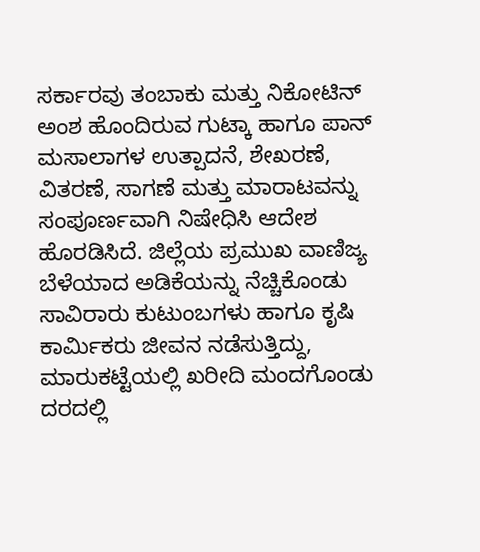ಸರ್ಕಾರವು ತಂಬಾಕು ಮತ್ತು ನಿಕೋಟಿನ್‌ ಅಂಶ ಹೊಂದಿರುವ ಗುಟ್ಕಾ ಹಾಗೂ ಪಾನ್‌ ಮಸಾಲಾಗಳ ಉತ್ಪಾದನೆ, ಶೇಖರಣೆ, ವಿತರಣೆ, ಸಾಗಣೆ ಮತ್ತು ಮಾರಾಟವನ್ನು ಸಂಪೂರ್ಣವಾಗಿ ನಿಷೇಧಿಸಿ ಆದೇಶ ಹೊರಡಿಸಿದೆ. ಜಿಲ್ಲೆಯ ಪ್ರಮುಖ ವಾಣಿಜ್ಯ ಬೆಳೆಯಾದ ಅಡಿಕೆಯನ್ನು ನೆಚ್ಚಿಕೊಂಡು ಸಾವಿರಾರು ಕುಟುಂಬಗಳು ಹಾಗೂ ಕೃಷಿ ಕಾರ್ಮಿಕರು ಜೀವನ ನಡೆಸುತ್ತಿದ್ದು, ಮಾರುಕಟ್ಟೆಯಲ್ಲಿ ಖರೀದಿ ಮಂದಗೊಂಡು ದರದಲ್ಲಿ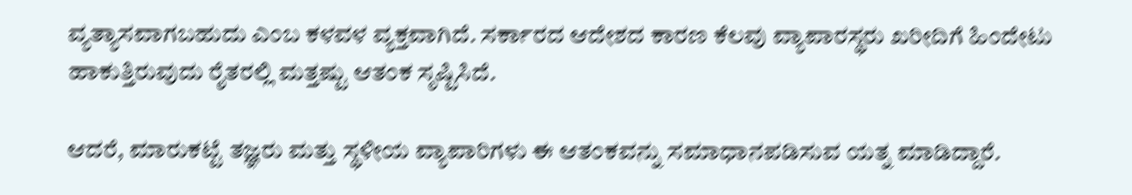ವ್ಯತ್ಯಾಸವಾಗಬಹುದು ಎಂಬ ಕಳವಳ ವ್ಯಕ್ತವಾಗಿದೆ. ಸರ್ಕಾರದ ಆದೇಶದ ಕಾರಣ ಕೆಲವು ವ್ಯಾಪಾರಸ್ಥರು ಖರೀದಿಗೆ ಹಿಂದೇಟು ಹಾಕುತ್ತಿರುವುದು ರೈತರಲ್ಲಿ ಮತ್ತಷ್ಟು ಆತಂಕ ಸೃಷ್ಟಿಸಿದೆ.

ಆದರೆ, ಮಾರುಕಟ್ಟೆ ತಜ್ಞರು ಮತ್ತು ಸ್ಥಳೀಯ ವ್ಯಾಪಾರಿಗಳು ಈ ಆತಂಕವನ್ನು ಸಮಾಧಾನಪಡಿಸುವ ಯತ್ನ ಮಾಡಿದ್ದಾರೆ.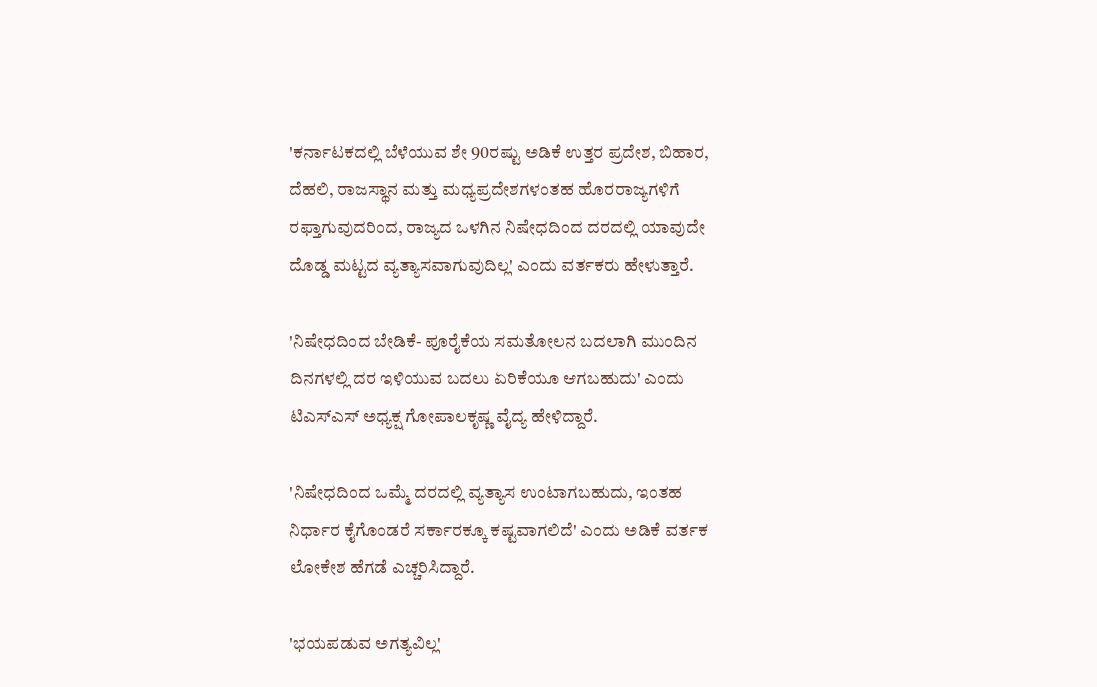'ಕರ್ನಾಟಕದಲ್ಲಿ ಬೆಳೆಯುವ ಶೇ 90ರಷ್ಟು ಅಡಿಕೆ ಉತ್ತರ ಪ್ರದೇಶ, ಬಿಹಾರ, ದೆಹಲಿ, ರಾಜಸ್ಥಾನ ಮತ್ತು ಮಧ್ಯಪ್ರದೇಶಗಳಂತಹ ಹೊರರಾಜ್ಯಗಳಿಗೆ ರಫ್ತಾಗುವುದರಿಂದ, ರಾಜ್ಯದ ಒಳಗಿನ ನಿಷೇಧದಿಂದ ದರದಲ್ಲಿ ಯಾವುದೇ ದೊಡ್ಡ ಮಟ್ಟದ ವ್ಯತ್ಯಾಸವಾಗುವುದಿಲ್ಲ' ಎಂದು ವರ್ತಕರು ಹೇಳುತ್ತಾರೆ.

'ನಿಷೇಧದಿಂದ ಬೇಡಿಕೆ- ಪೂರೈಕೆಯ ಸಮತೋಲನ ಬದಲಾಗಿ ಮುಂದಿನ ದಿನಗಳಲ್ಲಿ ದರ ಇಳಿಯುವ ಬದಲು ಏರಿಕೆಯೂ ಆಗಬಹುದು' ಎಂದು ಟಿಎಸ್‌ಎಸ್ ಅಧ್ಯಕ್ಷ ಗೋಪಾಲಕೃಷ್ಣ ವೈದ್ಯ ಹೇಳಿದ್ದಾರೆ.

'ನಿಷೇಧದಿಂದ ಒಮ್ಮೆ ದರದಲ್ಲಿ ವ್ಯತ್ಯಾಸ ಉಂಟಾಗಬಹುದು, ಇಂತಹ ನಿರ್ಧಾರ ಕೈಗೊಂಡರೆ ಸರ್ಕಾರಕ್ಕೂ ಕಷ್ಟವಾಗಲಿದೆ' ಎಂದು ಅಡಿಕೆ ವರ್ತಕ ಲೋಕೇಶ ಹೆಗಡೆ ಎಚ್ಚರಿಸಿದ್ದಾರೆ.

'ಭಯಪಡುವ ಅಗತ್ಯವಿಲ್ಲ'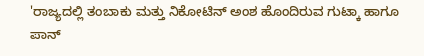'ರಾಜ್ಯದಲ್ಲಿ ತಂಬಾಕು ಮತ್ತು ನಿಕೋಟಿನ್‌ ಅಂಶ ಹೊಂದಿರುವ ಗುಟ್ಕಾ ಹಾಗೂ ಪಾನ್‌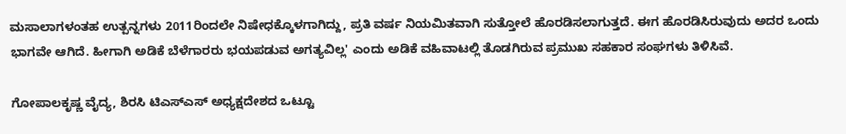ಮಸಾಲಾಗಳಂತಹ ಉತ್ಪನ್ನಗಳು 2011ರಿಂದಲೇ ನಿಷೇಧಕ್ಕೊಳಗಾಗಿದ್ದು, ಪ್ರತಿ ವರ್ಷ ನಿಯಮಿತವಾಗಿ ಸುತ್ತೋಲೆ ಹೊರಡಿಸಲಾಗುತ್ತದೆ. ಈಗ ಹೊರಡಿಸಿರುವುದು ಅದರ ಒಂದು ಭಾಗವೇ ಆಗಿದೆ. ಹೀಗಾಗಿ ಅಡಿಕೆ ಬೆಳೆಗಾರರು ಭಯಪಡುವ ಅಗತ್ಯವಿಲ್ಲ' ಎಂದು ಅಡಿಕೆ ವಹಿವಾಟಲ್ಲಿ ತೊಡಗಿರುವ ಪ್ರಮುಖ ಸಹಕಾರ ಸಂಘಗಳು ತಿಳಿಸಿವೆ.

ಗೋಪಾಲಕೃಷ್ಣ ವೈದ್ಯ, ಶಿರಸಿ ಟಿಎಸ್‌ಎಸ್‌ ಅಧ್ಯಕ್ಷದೇಶದ ಒಟ್ಟೂ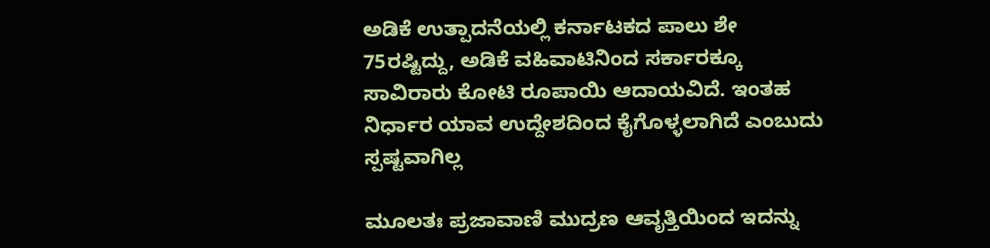ಅಡಿಕೆ ಉತ್ಪಾದನೆಯಲ್ಲಿ ಕರ್ನಾಟಕದ ಪಾಲು ಶೇ 75ರಷ್ಟಿದ್ದು, ಅಡಿಕೆ ವಹಿವಾಟಿನಿಂದ ಸರ್ಕಾರಕ್ಕೂ ಸಾವಿರಾರು ಕೋಟಿ ರೂಪಾಯಿ ಆದಾಯವಿದೆ. ಇಂತಹ ನಿರ್ಧಾರ ಯಾವ ಉದ್ದೇಶದಿಂದ ಕೈಗೊಳ್ಳಲಾಗಿದೆ ಎಂಬುದು ಸ್ಪಷ್ಟವಾಗಿಲ್ಲ

ಮೂಲತಃ ಪ್ರಜಾವಾಣಿ ಮುದ್ರಣ ಆವೃತ್ತಿಯಿಂದ ಇದನ್ನು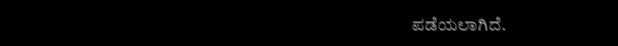ಪಡೆಯಲಾಗಿದೆ.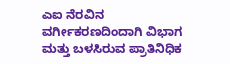ಎಐ ನೆರವಿನ ವರ್ಗೀಕರಣದಿಂದಾಗಿ ವಿಭಾಗ ಮತ್ತು ಬಳಸಿರುವ ಪ್ರಾತಿನಿಧಿಕ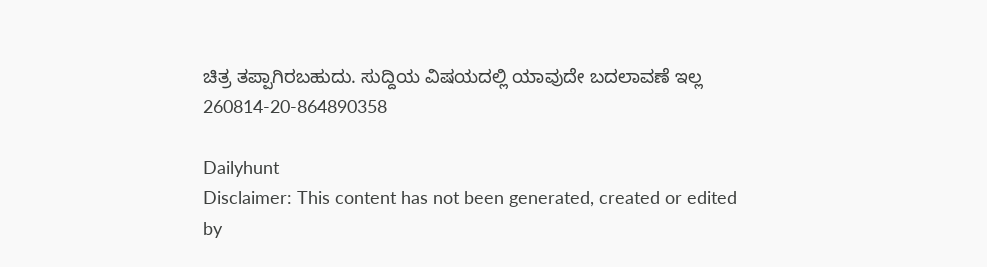ಚಿತ್ರ ತಪ್ಪಾಗಿರಬಹುದು. ಸುದ್ದಿಯ ವಿಷಯದಲ್ಲಿ ಯಾವುದೇ ಬದಲಾವಣೆ ಇಲ್ಲ
260814-20-864890358

Dailyhunt
Disclaimer: This content has not been generated, created or edited by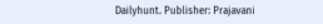Dailyhunt. Publisher: Prajavani